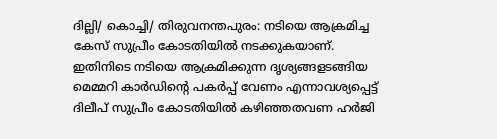ദില്ലി/ കൊച്ചി/ തിരുവനന്തപുരം: നടിയെ ആക്രമിച്ച കേസ് സുപ്രീം കോടതിയിൽ നടക്കുകയാണ്. ഇതിനിടെ നടിയെ ആക്രമിക്കുന്ന ദൃശ്യങ്ങളടങ്ങിയ മെമ്മറി കാർഡിന്റെ പകർപ്പ് വേണം എന്നാവശ്യപ്പെട്ട് ദിലീപ് സുപ്രീം കോടതിയിൽ കഴിഞ്ഞതവണ ഹർജി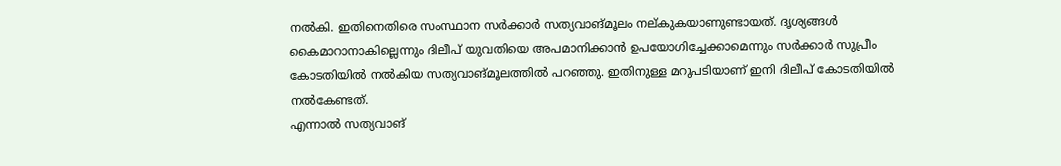നൽകി. ഇതിനെതിരെ സംസ്ഥാന സർക്കാർ സത്യവാങ്മൂലം നല്കുകയാണുണ്ടായത്. ദൃശ്യങ്ങൾ കൈമാറാനാകില്ലെന്നും ദിലീപ് യുവതിയെ അപമാനിക്കാൻ ഉപയോഗിച്ചേക്കാമെന്നും സർക്കാർ സുപ്രീം കോടതിയിൽ നൽകിയ സത്യവാങ്മൂലത്തിൽ പറഞ്ഞു. ഇതിനുള്ള മറുപടിയാണ് ഇനി ദിലീപ് കോടതിയിൽ നൽകേണ്ടത്.
എന്നാൽ സത്യവാങ്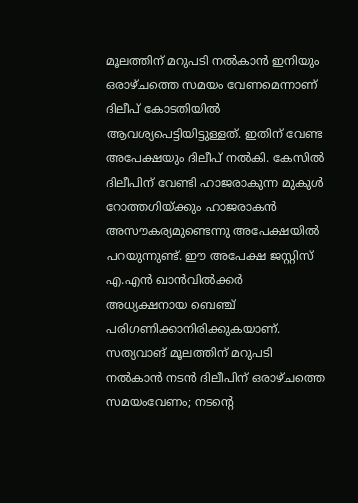മൂലത്തിന് മറുപടി നൽകാൻ ഇനിയും ഒരാഴ്ചത്തെ സമയം വേണമെന്നാണ് ദിലീപ് കോടതിയിൽ ആവശ്യപെട്ടിയിട്ടുള്ളത്. ഇതിന് വേണ്ട അപേക്ഷയും ദിലീപ് നൽകി. കേസിൽ ദിലീപിന് വേണ്ടി ഹാജരാകുന്ന മുകുൾ റോത്തഗിയ്ക്കും ഹാജരാകൻ അസൗകര്യമുണ്ടെന്നു അപേക്ഷയിൽ പറയുന്നുണ്ട്. ഈ അപേക്ഷ ജസ്റ്റിസ് എ.എൻ ഖാൻവിൽക്കർ അധ്യക്ഷനായ ബെഞ്ച് പരിഗണിക്കാനിരിക്കുകയാണ്.
സത്യവാങ് മൂലത്തിന് മറുപടി നൽകാൻ നടൻ ദിലീപിന് ഒരാഴ്ചത്തെ സമയംവേണം; നടൻ്റെ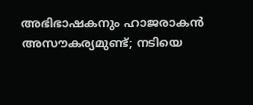അഭിഭാഷകനും ഹാജരാകൻ അസൗകര്യമുണ്ട്; നടിയെ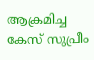ആക്രമിച്ച കേസ് സുപ്രീം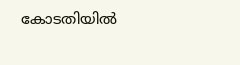കോടതിയിൽ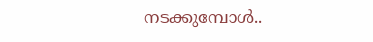നടക്കുമ്പോൾ..